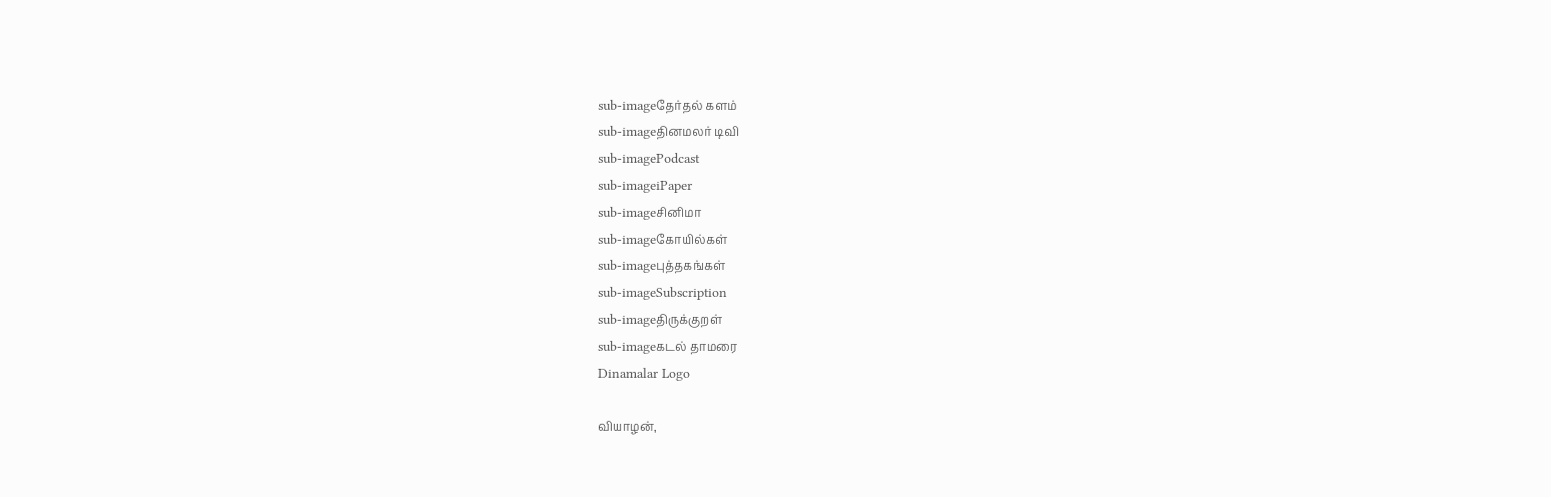sub-imageதேர்தல் களம்
sub-imageதினமலர் டிவி
sub-imagePodcast
sub-imageiPaper
sub-imageசினிமா
sub-imageகோயில்கள்
sub-imageபுத்தகங்கள்
sub-imageSubscription
sub-imageதிருக்குறள்
sub-imageகடல் தாமரை
Dinamalar Logo

வியாழன்,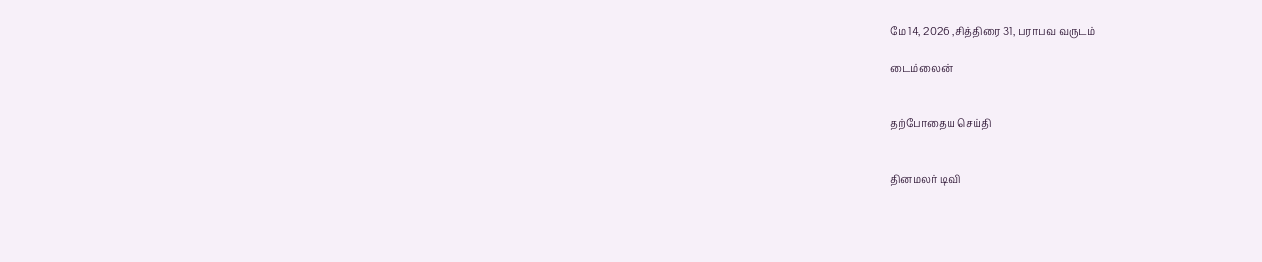மே 14, 2026 ,சித்திரை 31, பராபவ வருடம்

டைம்லைன்


தற்போதைய செய்தி


தினமலர் டிவி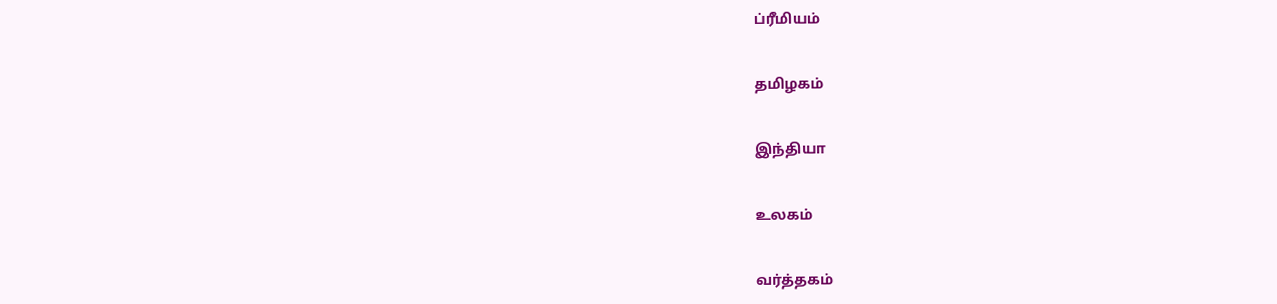ப்ரீமியம்


தமிழகம்


இந்தியா


உலகம்


வர்த்தகம்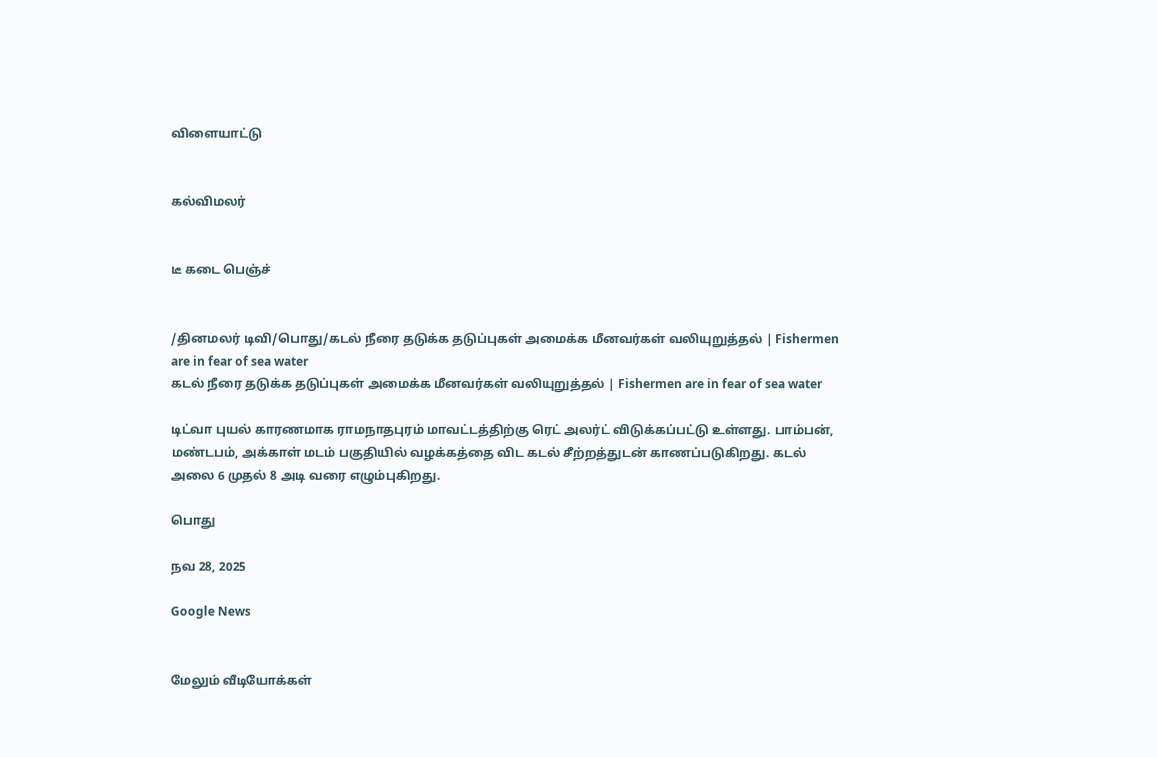விளையாட்டு


கல்விமலர்


டீ கடை பெஞ்ச்


/தினமலர் டிவி/பொது/கடல் நீரை தடுக்க தடுப்புகள் அமைக்க மீனவர்கள் வலியுறுத்தல் | Fishermen are in fear of sea water
கடல் நீரை தடுக்க தடுப்புகள் அமைக்க மீனவர்கள் வலியுறுத்தல் | Fishermen are in fear of sea water

டிட்வா புயல் காரணமாக ராமநாதபுரம் மாவட்டத்திற்கு ரெட் அலர்ட் விடுக்கப்பட்டு உள்ளது. பாம்பன், மண்டபம், அக்காள் மடம் பகுதியில் வழக்கத்தை விட கடல் சீற்றத்துடன் காணப்படுகிறது. கடல் அலை 6 முதல் 8 அடி வரை எழும்புகிறது.

பொது

நவ 28, 2025

Google News


மேலும் வீடியோக்கள்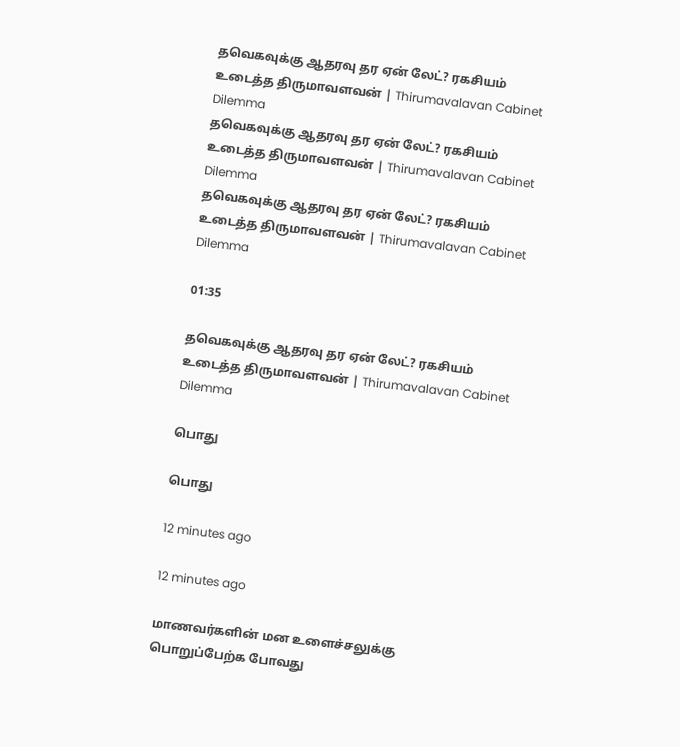தவெகவுக்கு ஆதரவு தர ஏன் லேட்? ரகசியம் உடைத்த திருமாவளவன் | Thirumavalavan Cabinet Dilemma
தவெகவுக்கு ஆதரவு தர ஏன் லேட்? ரகசியம் உடைத்த திருமாவளவன் | Thirumavalavan Cabinet Dilemma
தவெகவுக்கு ஆதரவு தர ஏன் லேட்? ரகசியம் உடைத்த திருமாவளவன் | Thirumavalavan Cabinet Dilemma

01:35

தவெகவுக்கு ஆதரவு தர ஏன் லேட்? ரகசியம் உடைத்த திருமாவளவன் | Thirumavalavan Cabinet Dilemma

பொது

பொது

12 minutes ago

12 minutes ago

மாணவர்களின் மன உளைச்சலுக்கு  பொறுப்பேற்க போவது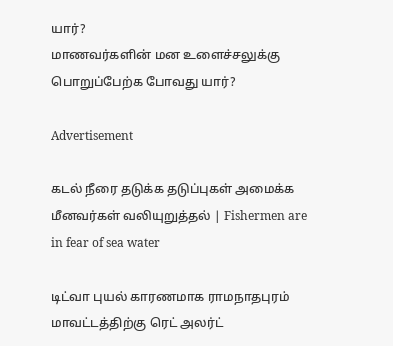யார்?
மாணவர்களின் மன உளைச்சலுக்கு  பொறுப்பேற்க போவது யார்?

Advertisement

கடல் நீரை தடுக்க தடுப்புகள் அமைக்க மீனவர்கள் வலியுறுத்தல் | Fishermen are in fear of sea water

டிட்வா புயல் காரணமாக ராமநாதபுரம் மாவட்டத்திற்கு ரெட் அலர்ட்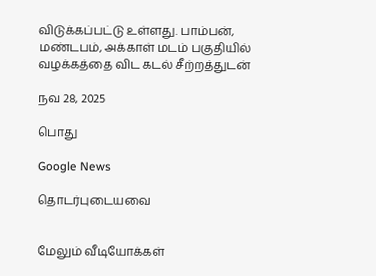விடுக்கப்பட்டு உள்ளது. பாம்பன், மண்டபம், அக்காள் மடம் பகுதியில் வழக்கத்தை விட கடல் சீற்றத்துடன்

நவ 28, 2025

பொது

Google News

தொடர்புடையவை


மேலும் வீடியோக்கள்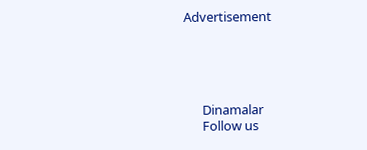Advertisement





      Dinamalar
      Follow us